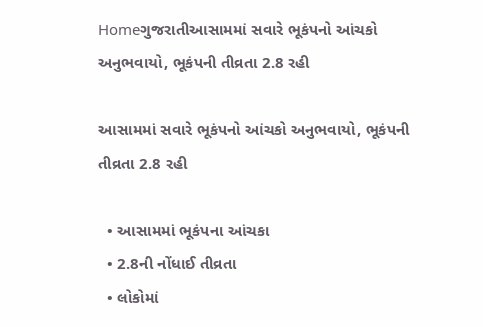Homeગુજરાતીઆસામમાં સવારે ભૂકંપનો આંચકો અનુભવાયો, ભૂકંપની તીવ્રતા 2.8 રહી

આસામમાં સવારે ભૂકંપનો આંચકો અનુભવાયો, ભૂકંપની તીવ્રતા 2.8 રહી

  • આસામમાં ભૂકંપના આંચકા
  • 2.8ની નોંધાઈ તીવ્રતા
  • લોકોમાં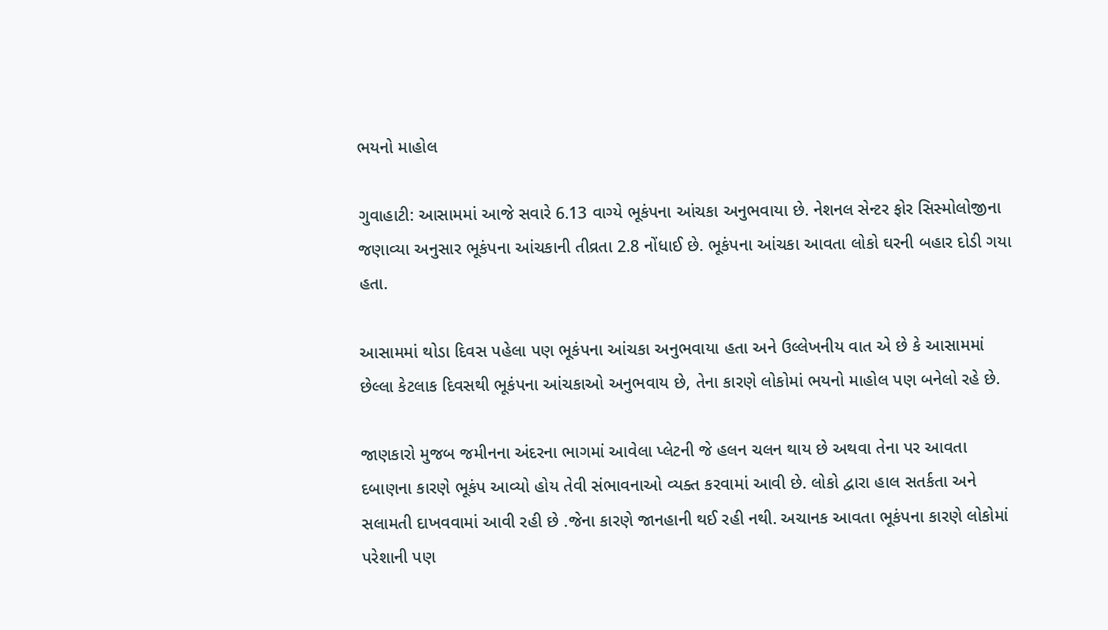ભયનો માહોલ

ગુવાહાટી: આસામમાં આજે સવારે 6.13 વાગ્યે ભૂકંપના આંચકા અનુભવાયા છે. નેશનલ સેન્ટર ફોર સિસ્મોલોજીના જણાવ્યા અનુસાર ભૂકંપના આંચકાની તીવ્રતા 2.8 નોંધાઈ છે. ભૂકંપના આંચકા આવતા લોકો ઘરની બહાર દોડી ગયા હતા.

આસામમાં થોડા દિવસ પહેલા પણ ભૂકંપના આંચકા અનુભવાયા હતા અને ઉલ્લેખનીય વાત એ છે કે આસામમાં છેલ્લા કેટલાક દિવસથી ભૂકંપના આંચકાઓ અનુભવાય છે, તેના કારણે લોકોમાં ભયનો માહોલ પણ બનેલો રહે છે.

જાણકારો મુજબ જમીનના અંદરના ભાગમાં આવેલા પ્લેટની જે હલન ચલન થાય છે અથવા તેના પર આવતા દબાણના કારણે ભૂકંપ આવ્યો હોય તેવી સંભાવનાઓ વ્યક્ત કરવામાં આવી છે. લોકો દ્વારા હાલ સતર્કતા અને સલામતી દાખવવામાં આવી રહી છે .જેના કારણે જાનહાની થઈ રહી નથી. અચાનક આવતા ભૂકંપના કારણે લોકોમાં પરેશાની પણ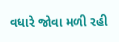વધારે જોવા મળી રહી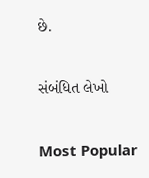છે.

સંબંધિત લેખો

Most Popular